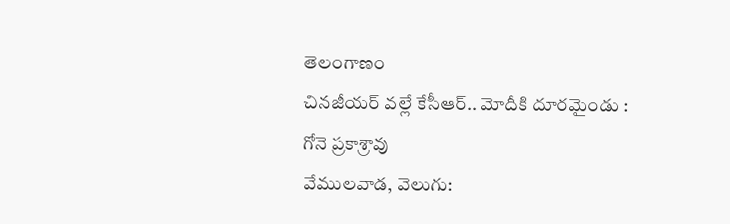తెలంగాణం
చినజీయర్ వల్లే కేసీఆర్.. మోదీకి దూరమైండు : గోనె ప్రకాశ్రావు
వేములవాడ, వెలుగు: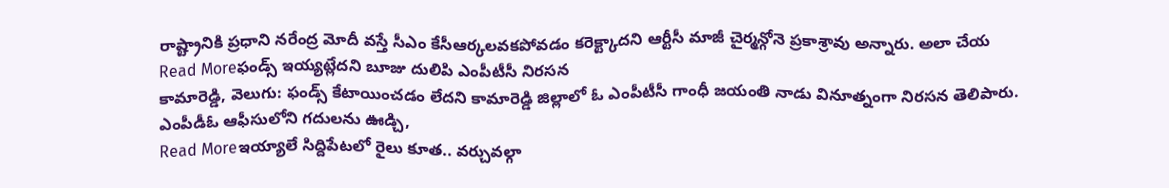రాష్ట్రానికి ప్రధాని నరేంద్ర మోదీ వస్తే సీఎం కేసీఆర్కలవకపోవడం కరెక్ట్కాదని ఆర్టీసీ మాజీ చైర్మన్గోనె ప్రకాశ్రావు అన్నారు. అలా చేయ
Read Moreఫండ్స్ ఇయ్యట్లేదని బూజు దులిపి ఎంపీటీసీ నిరసన
కామారెడ్డి, వెలుగు: ఫండ్స్ కేటాయించడం లేదని కామారెడ్డి జిల్లాలో ఓ ఎంపీటీసీ గాంధీ జయంతి నాడు వినూత్నంగా నిరసన తెలిపారు. ఎంపీడీఓ ఆఫీసులోని గదులను ఊడ్చి,
Read Moreఇయ్యాలే సిద్దిపేటలో రైలు కూత.. వర్చువల్గా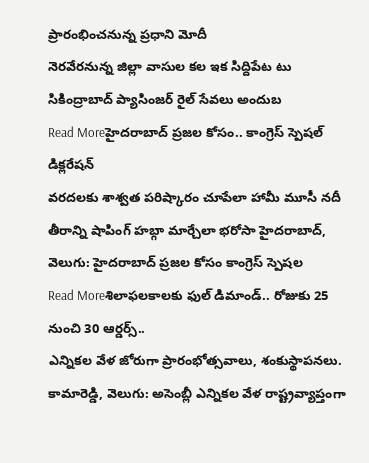ప్రారంభించనున్న ప్రధాని మోదీ
నెరవేరనున్న జిల్లా వాసుల కల ఇక సిద్దిపేట టు సికింద్రాబాద్ ప్యాసింజర్ రైల్ సేవలు అందుబ
Read Moreహైదరాబాద్ ప్రజల కోసం.. కాంగ్రెస్ స్పెషల్ డిక్లరేషన్
వరదలకు శాశ్వత పరిష్కారం చూపేలా హామీ మూసీ నదీ తీరాన్ని షాపింగ్ హబ్గా మార్చేలా భరోసా హైదరాబాద్, వెలుగు: హైదరాబాద్ ప్రజల కోసం కాంగ్రెస్ స్పెషల
Read Moreశిలాఫలకాలకు ఫుల్ డిమాండ్.. రోజుకు 25 నుంచి 30 ఆర్డర్స్..
ఎన్నికల వేళ జోరుగా ప్రారంభోత్సవాలు, శంకుస్థాపనలు. కామారెడ్డి, వెలుగు: అసెంబ్లీ ఎన్నికల వేళ రాష్ట్రవ్యాప్తంగా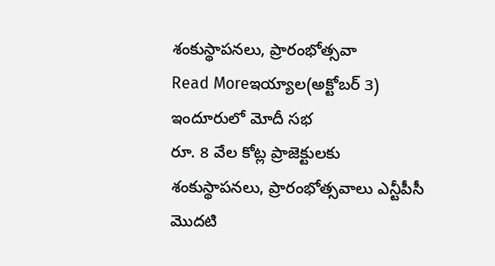శంకుస్థాపనలు, ప్రారంభోత్సవా
Read Moreఇయ్యాల(అక్టోబర్ 3) ఇందూరులో మోదీ సభ
రూ. 8 వేల కోట్ల ప్రాజెక్టులకు శంకుస్థాపనలు, ప్రారంభోత్సవాలు ఎన్టీపీసీ మొదటి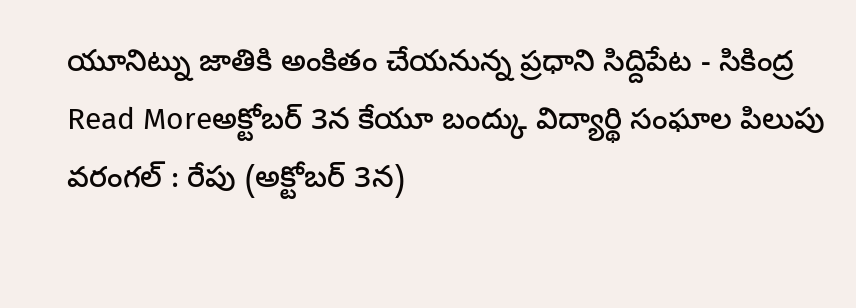యూనిట్ను జాతికి అంకితం చేయనున్న ప్రధాని సిద్దిపేట - సికింద్ర
Read Moreఅక్టోబర్ 3న కేయూ బంద్కు విద్యార్థి సంఘాల పిలుపు
వరంగల్ : రేపు (అక్టోబర్ 3న)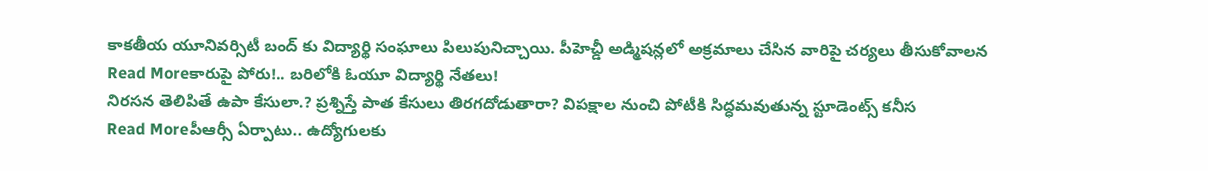కాకతీయ యూనివర్సిటీ బంద్ కు విద్యార్థి సంఘాలు పిలుపునిచ్చాయి. పీహెచ్డీ అడ్మిషన్లలో అక్రమాలు చేసిన వారిపై చర్యలు తీసుకోవాలన
Read Moreకారుపై పోరు!.. బరిలోకి ఓయూ విద్యార్థి నేతలు!
నిరసన తెలిపితే ఉపా కేసులా.? ప్రశ్నిస్తే పాత కేసులు తిరగదోడుతారా? విపక్షాల నుంచి పోటీకి సిద్ధమవుతున్న స్టూడెంట్స్ కనీస
Read Moreపీఆర్సీ ఏర్పాటు.. ఉద్యోగులకు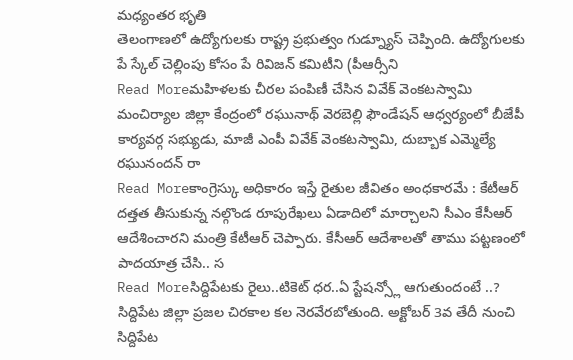మధ్యంతర భృతి
తెలంగాణలో ఉద్యోగులకు రాష్ట్ర ప్రభుత్వం గుడ్న్యూస్ చెప్పింది. ఉద్యోగులకు పే స్కేల్ చెల్లింపు కోసం పే రివిజన్ కమిటీని (పీఆర్సీని
Read Moreమహిళలకు చీరల పంపిణీ చేసిన వివేక్ వెంకటస్వామి
మంచిర్యాల జిల్లా కేంద్రంలో రఘునాథ్ వెరబెల్లి ఫౌండేషన్ ఆధ్వర్యంలో బీజేపీ కార్యవర్గ సభ్యుడు, మాజీ ఎంపీ వివేక్ వెంకటస్వామి, దుబ్బాక ఎమ్మెల్యే రఘునందన్ రా
Read Moreకాంగ్రెస్కు అధికారం ఇస్తే రైతుల జీవితం అంధకారమే : కేటీఆర్
దత్తత తీసుకున్న నల్గొండ రూపురేఖలు ఏడాదిలో మార్చాలని సీఎం కేసీఆర్ ఆదేశించారని మంత్రి కేటీఆర్ చెప్పారు. కేసీఆర్ ఆదేశాలతో తాము పట్టణంలో పాదయాత్ర చేసి.. స
Read Moreసిద్దిపేటకు రైలు..టికెట్ ధర..ఏ స్టేషన్స్లో ఆగుతుందంటే ..?
సిద్దిపేట జిల్లా ప్రజల చిరకాల కల నెరవేరబోతుంది. అక్టోబర్ 3వ తేదీ నుంచి సిద్దిపేట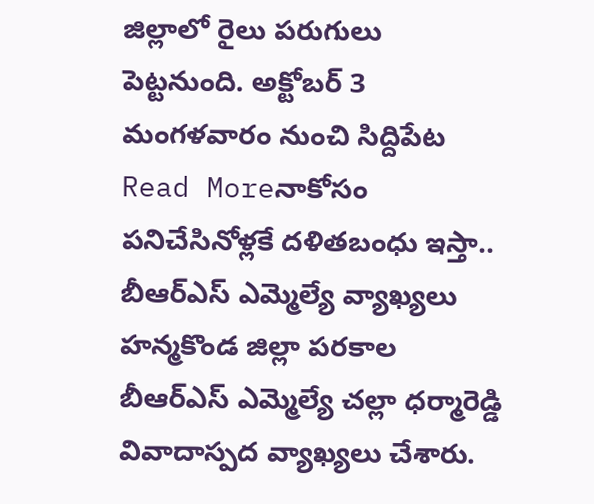జిల్లాలో రైలు పరుగులు పెట్టనుంది. అక్టోబర్ 3 మంగళవారం నుంచి సిద్దిపేట
Read Moreనాకోసం పనిచేసినోళ్లకే దళితబంధు ఇస్తా.. బీఆర్ఎస్ ఎమ్మెల్యే వ్యాఖ్యలు
హన్మకొండ జిల్లా పరకాల బీఆర్ఎస్ ఎమ్మెల్యే చల్లా ధర్మారెడ్డి వివాదాస్పద వ్యాఖ్యలు చేశారు.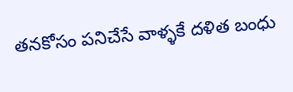తనకోసం పనిచేసే వాళ్ళకే దళిత బంధు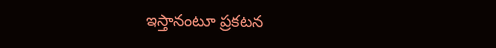ఇస్తానంటూ ప్రకటన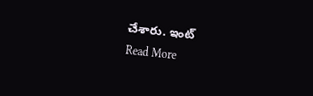చేశారు. ఇంట్
Read More